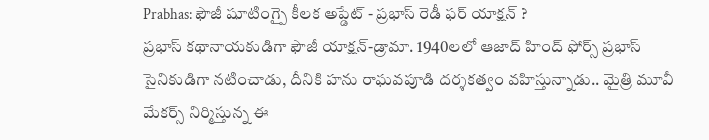Prabhas: ఫౌజీ షూటింగ్పై కీలక అప్డేట్ - ప్రభాస్ రెడీ ఫర్ యాక్షన్ ?
ప్రభాస్ కథానాయకుడిగా ఫౌజీ యాక్షన్-డ్రామా. 1940లలో ఆజాద్ హింద్ ఫోర్స్ ప్రభాస్ సైనికుడిగా నటించాడు, దీనికి హను రాఘవపూడి దర్శకత్వం వహిస్తున్నాడు.. మైత్రి మూవీ మేకర్స్ నిర్మిస్తున్న ఈ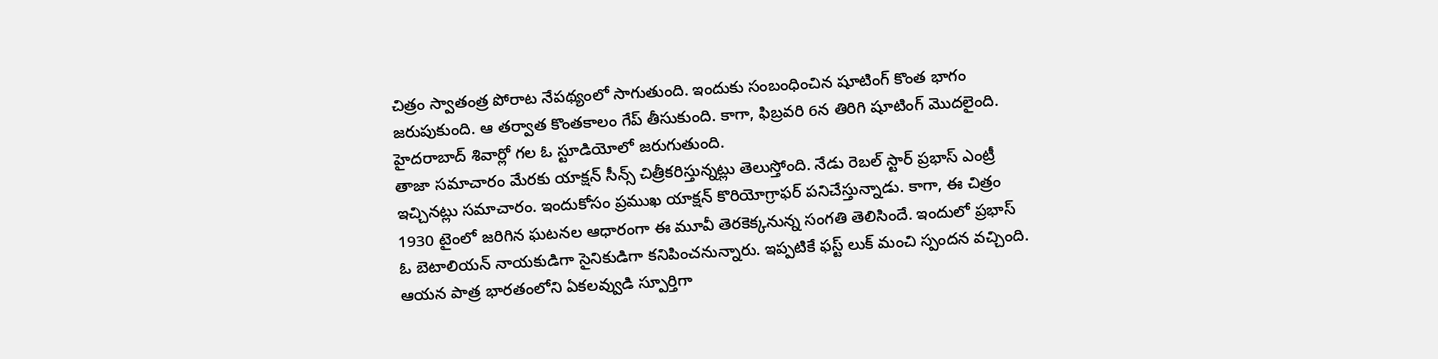చిత్రం స్వాతంత్ర పోరాట నేపథ్యంలో సాగుతుంది. ఇందుకు సంబంధించిన షూటింగ్ కొంత భాగం జరుపుకుంది. ఆ తర్వాత కొంతకాలం గేప్ తీసుకుంది. కాగా, ఫిబ్రవరి 6న తిరిగి షూటింగ్ మొదలైంది. హైదరాబాద్ శివార్లో గల ఓ స్టూడియోలో జరుగుతుంది.
తాజా సమాచారం మేరకు యాక్షన్ సీన్స్ చిత్రీకరిస్తున్నట్లు తెలుస్తోంది. నేడు రెబల్ స్టార్ ప్రభాస్ ఎంట్రీ ఇచ్చినట్లు సమాచారం. ఇందుకోసం ప్రముఖ యాక్షన్ కొరియోగ్రాఫర్ పనిచేస్తున్నాడు. కాగా, ఈ చిత్రం 1930 టైంలో జరిగిన ఘటనల ఆధారంగా ఈ మూవీ తెరకెక్కనున్న సంగతి తెలిసిందే. ఇందులో ప్రభాస్ ఓ బెటాలియన్ నాయకుడిగా సైనికుడిగా కనిపించనున్నారు. ఇప్పటికే ఫస్ట్ లుక్ మంచి స్పందన వచ్చింది. ఆయన పాత్ర భారతంలోని ఏకలవ్వుడి స్పూర్తిగా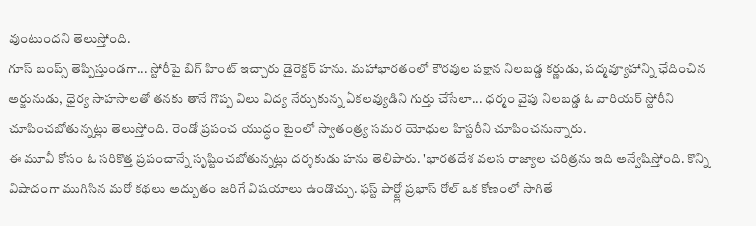వుంటుందని తెలుస్తోంది.
గూస్ బంప్స్ తెప్పిస్తుండగా... స్టోరీపై బిగ్ హింట్ ఇచ్చారు డైరెక్టర్ హను. మహాభారతంలో కౌరవుల పక్షాన నిలబడ్డ కర్ణుడు, పద్మవ్యూహాన్ని ఛేదించిన అర్జునుడు, ధైర్య సాహసాలతో తనకు తానే గొప్ప విలు విద్య నేర్చుకున్న ఏకలవ్యుడిని గుర్తు చేసేలా... ధర్మం వైపు నిలబడ్డ ఓ వారియర్ స్టోరీని చూపించబోతున్నట్లు తెలుస్తోంది. రెండో ప్రపంచ యుద్ధం టైంలో స్వాతంత్ర్య సమర యోధుల హిస్టరీని చూపించనున్నారు.
ఈ మూవీ కోసం ఓ సరికొత్త ప్రపంచాన్నే సృష్టించబోతున్నట్లు దర్శకుడు హను తెలిపారు. 'భారతదేశ వలస రాజ్యాల చరిత్రను ఇది అన్వేషిస్తోంది. కొన్ని విషాదంగా ముగిసిన మరో కథలు అద్బుతం జరిగే విషయాలు ఉండొచ్చు. ఫస్ట్ పార్ట్లో ప్రభాస్ రోల్ ఒక కోణంలో సాగితే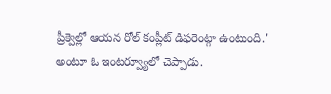ప్రీక్వెల్లో ఆయన రోల్ కంప్లీట్ డిఫరెంట్గా ఉంటుంది.' అంటూ ఓ ఇంటర్వ్యూలో చెప్పాడు.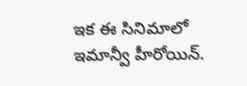ఇక ఈ సినిమాలో ఇమాన్వీ హీరోయిన్.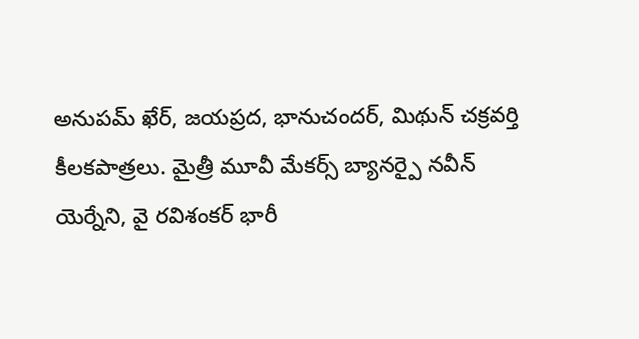అనుపమ్ ఖేర్, జయప్రద, భానుచందర్, మిథున్ చక్రవర్తి కీలకపాత్రలు. మైత్రీ మూవీ మేకర్స్ బ్యానర్పై నవీన్ యెర్నేని, వై రవిశంకర్ భారీ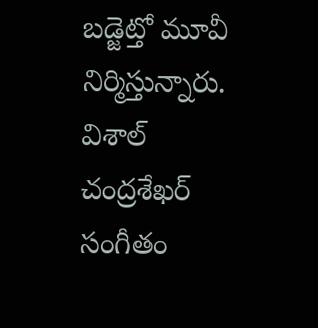బడ్జెట్తో మూవీ నిర్మిస్తున్నారు. విశాల్ చంద్రశేఖర్ సంగీతం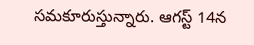సమకూరుస్తున్నారు. ఆగస్ట్ 14న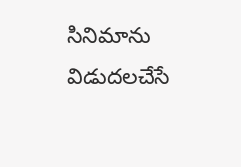సినిమాను విడుదలచేసే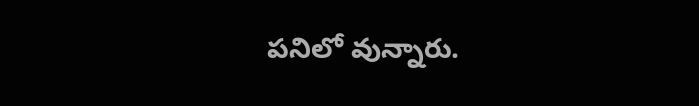పనిలో వున్నారు.